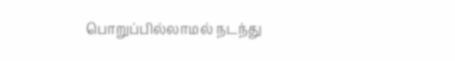பொறுப்பில்லாமல் நடந்து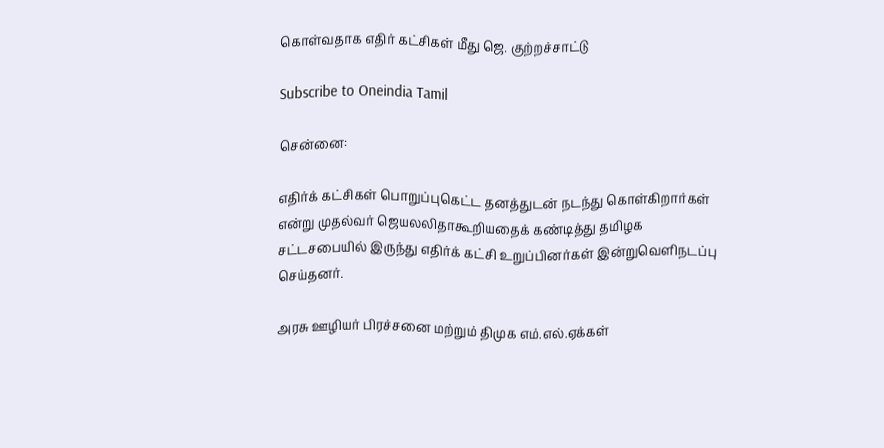கொள்வதாக எதிர் கட்சிகள் மீது ஜெ. குற்றச்சாட்டு

Subscribe to Oneindia Tamil

சென்னை:

எதிர்க் கட்சிகள் பொறுப்புகெட்ட தனத்துடன் நடந்து கொள்கிறார்கள் என்று முதல்வர் ஜெயலலிதாகூறியதைக் கண்டித்து தமிழக சட்டசபையில் இருந்து எதிர்க் கட்சி உறுப்பினர்கள் இன்றுவெளிநடப்பு செய்தனர்.

அரசு ஊழியர் பிரச்சனை மற்றும் திமுக எம்.எல்.ஏக்கள்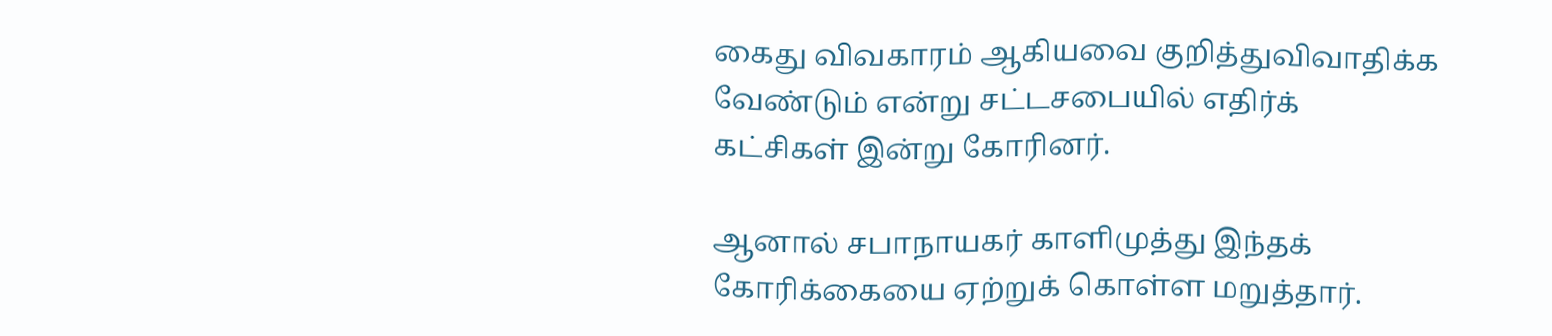கைது விவகாரம் ஆகியவை குறித்துவிவாதிக்க வேண்டும் என்று சட்டசபையில் எதிர்க் கட்சிகள் இன்று கோரினர்.

ஆனால் சபாநாயகர் காளிமுத்து இந்தக் கோரிக்கையை ஏற்றுக் கொள்ள மறுத்தார்.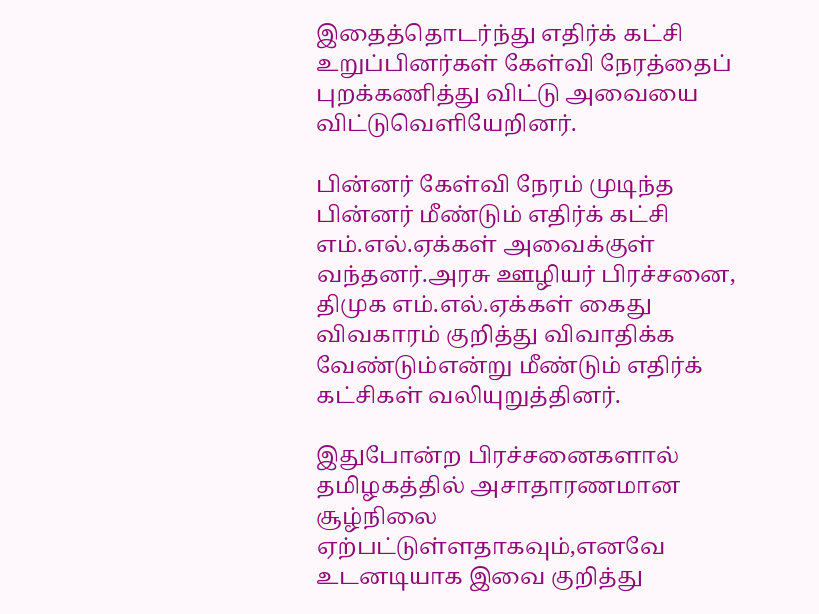இதைத்தொடர்ந்து எதிர்க் கட்சி உறுப்பினர்கள் கேள்வி நேரத்தைப் புறக்கணித்து விட்டு அவையை விட்டுவெளியேறினர்.

பின்னர் கேள்வி நேரம் முடிந்த பின்னர் மீண்டும் எதிர்க் கட்சி எம்.எல்.ஏக்கள் அவைக்குள் வந்தனர்.அரசு ஊழியர் பிரச்சனை, திமுக எம்.எல்.ஏக்கள் கைது விவகாரம் குறித்து விவாதிக்க வேண்டும்என்று மீண்டும் எதிர்க் கட்சிகள் வலியுறுத்தினர்.

இதுபோன்ற பிரச்சனைகளால் தமிழகத்தில் அசாதாரணமான சூழ்நிலை ஏற்பட்டுள்ளதாகவும்,எனவே உடனடியாக இவை குறித்து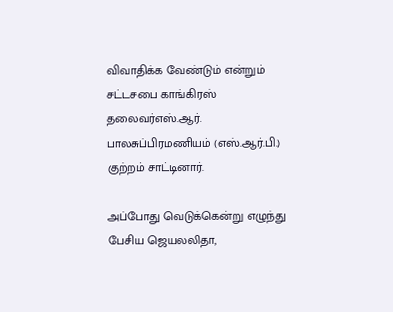விவாதிக்க வேண்டும் என்றும் சட்டசபை காங்கிரஸ் தலைவர்எஸ்.ஆர். பாலசுப்பிரமணியம் (எஸ்.ஆர்.பி.) குற்றம் சாட்டினார்.

அப்போது வெடுக்கென்று எழுந்து பேசிய ஜெயலலிதா,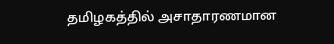தமிழகத்தில் அசாதாரணமான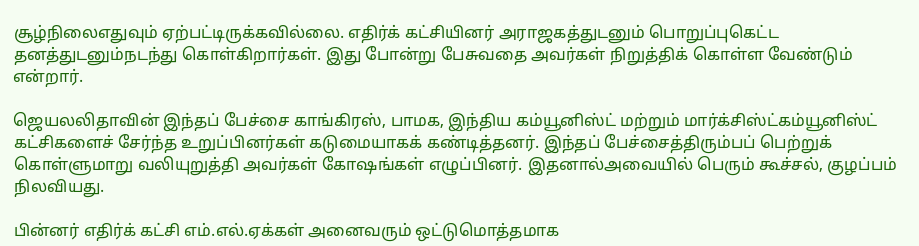சூழ்நிலைஎதுவும் ஏற்பட்டிருக்கவில்லை. எதிர்க் கட்சியினர் அராஜகத்துடனும் பொறுப்புகெட்ட தனத்துடனும்நடந்து கொள்கிறார்கள். இது போன்று பேசுவதை அவர்கள் நிறுத்திக் கொள்ள வேண்டும் என்றார்.

ஜெயலலிதாவின் இந்தப் பேச்சை காங்கிரஸ், பாமக, இந்திய கம்யூனிஸ்ட் மற்றும் மார்க்சிஸ்ட்கம்யூனிஸ்ட் கட்சிகளைச் சேர்ந்த உறுப்பினர்கள் கடுமையாகக் கண்டித்தனர். இந்தப் பேச்சைத்திரும்பப் பெற்றுக் கொள்ளுமாறு வலியுறுத்தி அவர்கள் கோஷங்கள் எழுப்பினர். இதனால்அவையில் பெரும் கூச்சல், குழப்பம் நிலவியது.

பின்னர் எதிர்க் கட்சி எம்.எல்.ஏக்கள் அனைவரும் ஒட்டுமொத்தமாக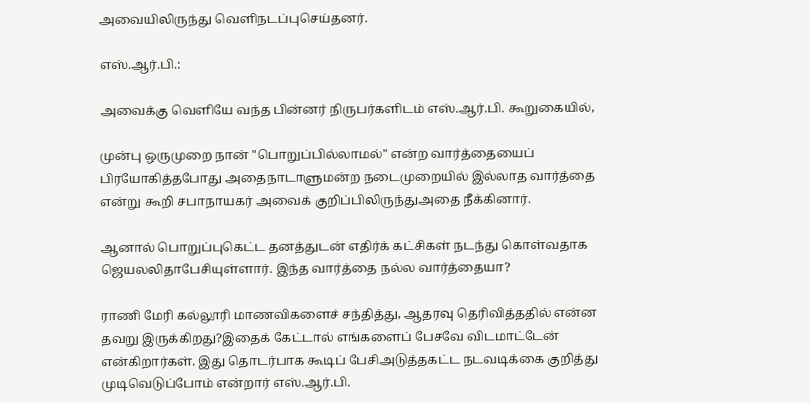அவையிலிருந்து வெளிநடப்புசெய்தனர்.

எஸ்.ஆர்.பி.:

அவைக்கு வெளியே வந்த பின்னர் நிருபர்களிடம் எஸ்.ஆர்.பி. கூறுகையில்,

முன்பு ஒருமுறை நான் "பொறுப்பில்லாமல்" என்ற வார்த்தையைப் பிரயோகித்தபோது அதைநாடாளுமன்ற நடைமுறையில் இல்லாத வார்த்தை என்று கூறி சபாநாயகர் அவைக் குறிப்பிலிருந்துஅதை நீக்கினார்.

ஆனால் பொறுப்புகெட்ட தனத்துடன் எதிர்க் கட்சிகள் நடந்து கொள்வதாக ஜெயலலிதாபேசியுள்ளார். இந்த வார்த்தை நல்ல வார்த்தையா?

ராணி மேரி கல்லூரி மாணவிகளைச் சந்தித்து, ஆதரவு தெரிவித்ததில் என்ன தவறு இருக்கிறது?இதைக் கேட்டால் எங்களைப் பேசவே விடமாட்டேன் என்கிறார்கள். இது தொடர்பாக கூடிப் பேசிஅடுத்தகட்ட நடவடிக்கை குறித்து முடிவெடுப்போம் என்றார் எஸ்.ஆர்.பி.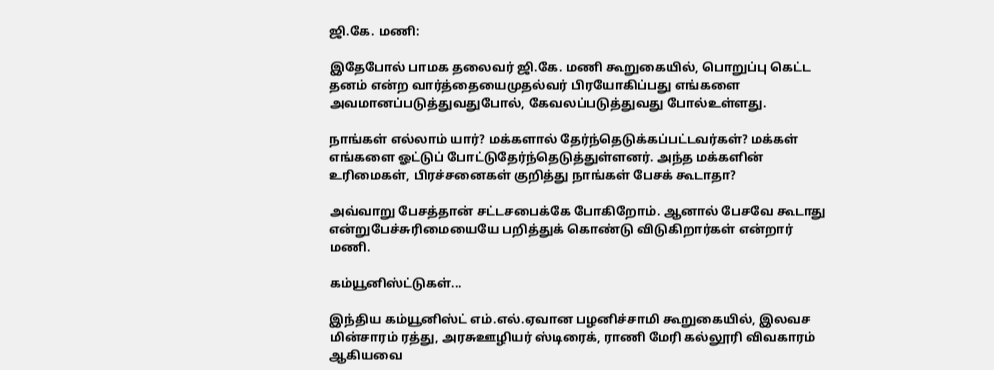ஜி.கே. மணி:

இதேபோல் பாமக தலைவர் ஜி.கே. மணி கூறுகையில், பொறுப்பு கெட்ட தனம் என்ற வார்த்தையைமுதல்வர் பிரயோகிப்பது எங்களை அவமானப்படுத்துவதுபோல், கேவலப்படுத்துவது போல்உள்ளது.

நாங்கள் எல்லாம் யார்? மக்களால் தேர்ந்தெடுக்கப்பட்டவர்கள்? மக்கள் எங்களை ஓட்டுப் போட்டுதேர்ந்தெடுத்துள்ளனர். அந்த மக்களின் உரிமைகள், பிரச்சனைகள் குறித்து நாங்கள் பேசக் கூடாதா?

அவ்வாறு பேசத்தான் சட்டசபைக்கே போகிறோம். ஆனால் பேசவே கூடாது என்றுபேச்சுரிமையையே பறித்துக் கொண்டு விடுகிறார்கள் என்றார் மணி.

கம்யூனிஸ்ட்டுகள்...

இந்திய கம்யூனிஸ்ட் எம்.எல்.ஏவான பழனிச்சாமி கூறுகையில், இலவச மின்சாரம் ரத்து, அரசுஊழியர் ஸ்டிரைக், ராணி மேரி கல்லூரி விவகாரம் ஆகியவை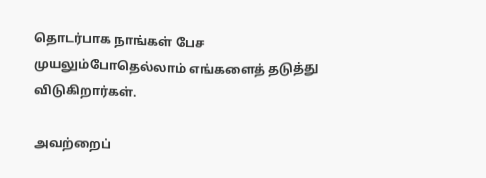தொடர்பாக நாங்கள் பேச முயலும்போதெல்லாம் எங்களைத் தடுத்து விடுகிறார்கள்.

அவற்றைப்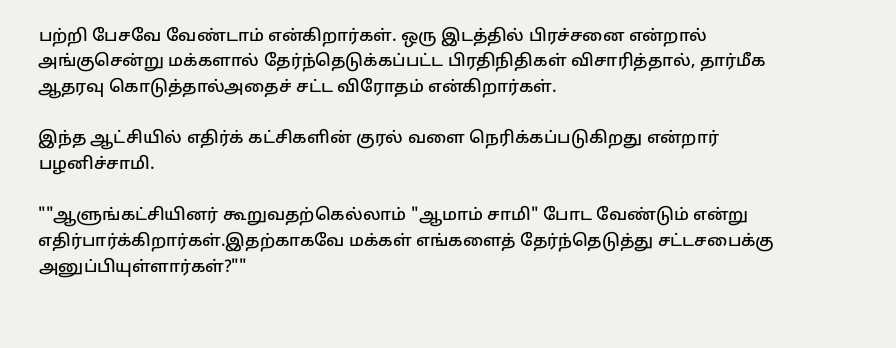பற்றி பேசவே வேண்டாம் என்கிறார்கள். ஒரு இடத்தில் பிரச்சனை என்றால் அங்குசென்று மக்களால் தேர்ந்தெடுக்கப்பட்ட பிரதிநிதிகள் விசாரித்தால், தார்மீக ஆதரவு கொடுத்தால்அதைச் சட்ட விரோதம் என்கிறார்கள்.

இந்த ஆட்சியில் எதிர்க் கட்சிகளின் குரல் வளை நெரிக்கப்படுகிறது என்றார் பழனிச்சாமி.

""ஆளுங்கட்சியினர் கூறுவதற்கெல்லாம் "ஆமாம் சாமி" போட வேண்டும் என்று எதிர்பார்க்கிறார்கள்.இதற்காகவே மக்கள் எங்களைத் தேர்ந்தெடுத்து சட்டசபைக்கு அனுப்பியுள்ளார்கள்?""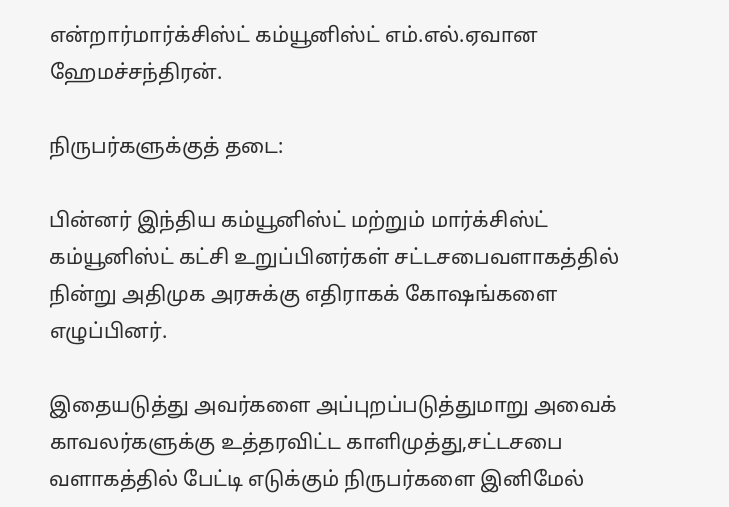என்றார்மார்க்சிஸ்ட் கம்யூனிஸ்ட் எம்.எல்.ஏவான ஹேமச்சந்திரன்.

நிருபர்களுக்குத் தடை:

பின்னர் இந்திய கம்யூனிஸ்ட் மற்றும் மார்க்சிஸ்ட் கம்யூனிஸ்ட் கட்சி உறுப்பினர்கள் சட்டசபைவளாகத்தில் நின்று அதிமுக அரசுக்கு எதிராகக் கோஷங்களை எழுப்பினர்.

இதையடுத்து அவர்களை அப்புறப்படுத்துமாறு அவைக் காவலர்களுக்கு உத்தரவிட்ட காளிமுத்து,சட்டசபை வளாகத்தில் பேட்டி எடுக்கும் நிருபர்களை இனிமேல்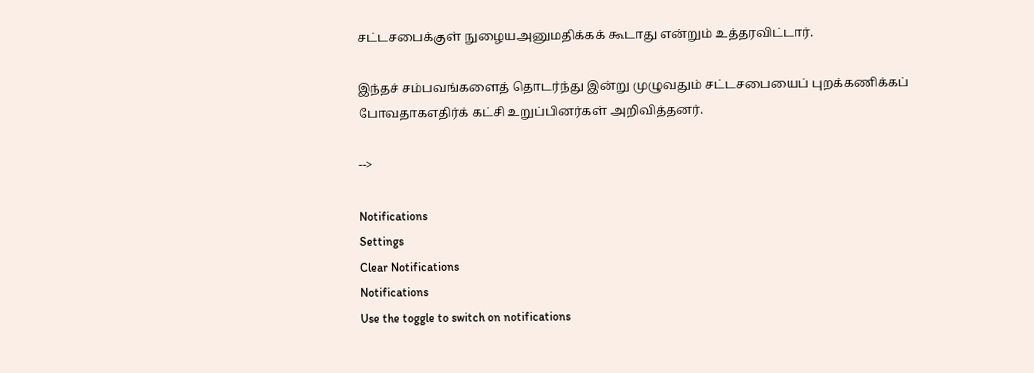சட்டசபைக்குள் நுழையஅனுமதிக்கக் கூடாது என்றும் உத்தரவிட்டார்.

இந்தச் சம்பவங்களைத் தொடர்ந்து இன்று முழுவதும் சட்டசபையைப் புறக்கணிக்கப் போவதாகஎதிர்க் கட்சி உறுப்பினர்கள் அறிவித்தனர்.

-->

Notifications
Settings
Clear Notifications
Notifications
Use the toggle to switch on notifications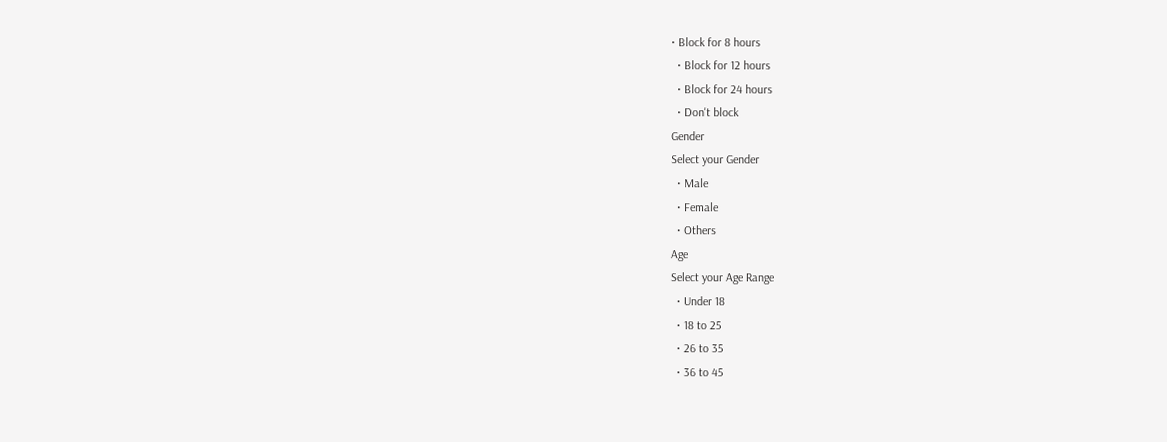• Block for 8 hours
  • Block for 12 hours
  • Block for 24 hours
  • Don't block
Gender
Select your Gender
  • Male
  • Female
  • Others
Age
Select your Age Range
  • Under 18
  • 18 to 25
  • 26 to 35
  • 36 to 45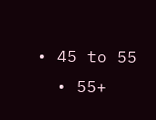• 45 to 55
  • 55+